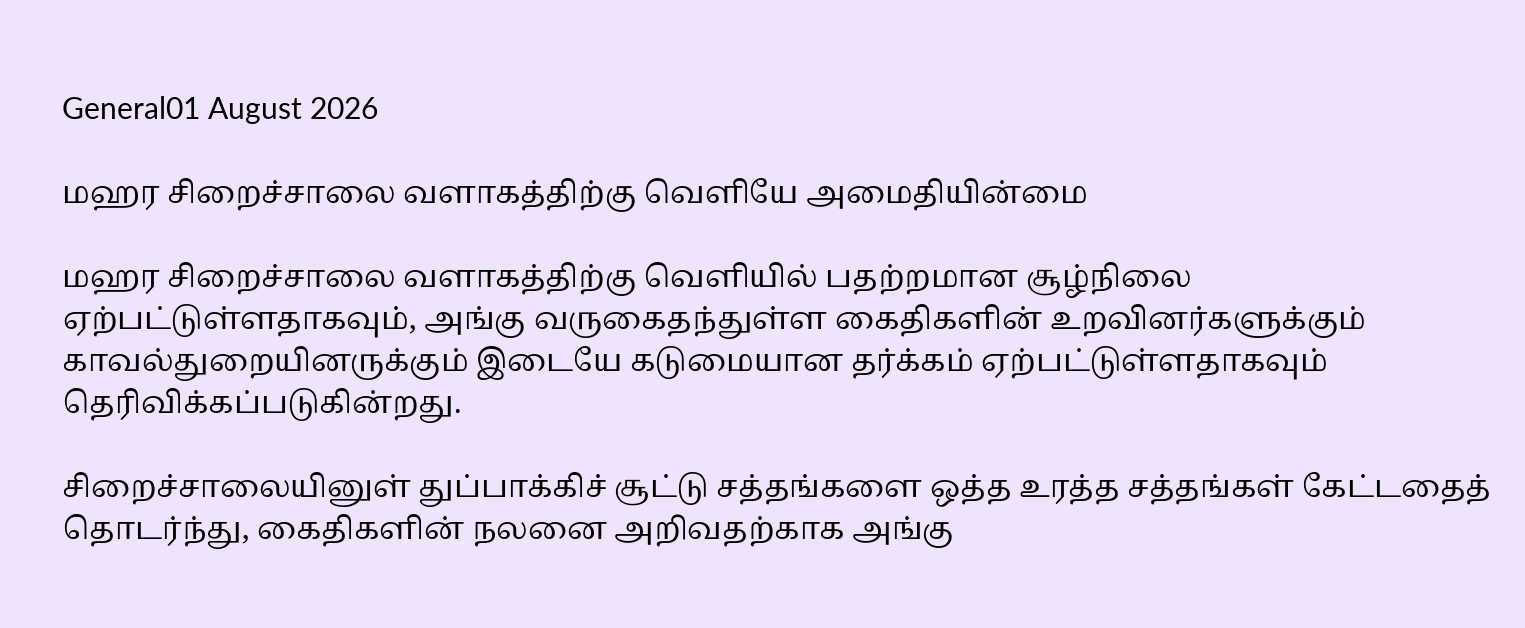General01 August 2026

மஹர சிறைச்சாலை வளாகத்திற்கு வெளியே அமைதியின்மை

மஹர சிறைச்சாலை வளாகத்திற்கு வெளியில் பதற்றமான சூழ்நிலை ஏற்பட்டுள்ளதாகவும், அங்கு வருகைதந்துள்ள கைதிகளின் உறவினர்களுக்கும் காவல்துறையினருக்கும் இடையே கடுமையான தர்க்கம் ஏற்பட்டுள்ளதாகவும் தெரிவிக்கப்படுகின்றது.

சிறைச்சாலையினுள் துப்பாக்கிச் சூட்டு சத்தங்களை ஒத்த உரத்த சத்தங்கள் கேட்டதைத் தொடர்ந்து, கைதிகளின் நலனை அறிவதற்காக அங்கு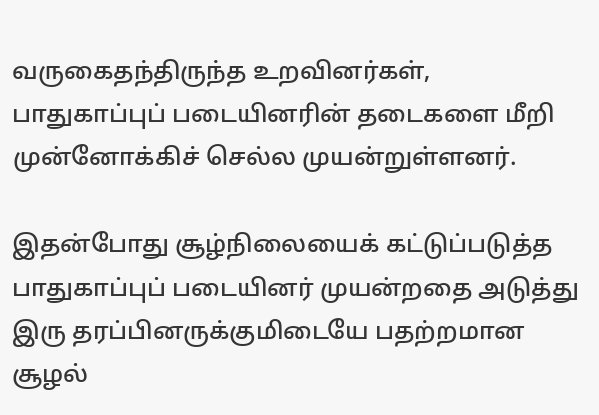வருகைதந்திருந்த உறவினர்கள், பாதுகாப்புப் படையினரின் தடைகளை மீறி முன்னோக்கிச் செல்ல முயன்றுள்ளனர்.

இதன்போது சூழ்நிலையைக் கட்டுப்படுத்த பாதுகாப்புப் படையினர் முயன்றதை அடுத்து இரு தரப்பினருக்குமிடையே பதற்றமான சூழல்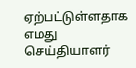ஏற்பட்டுள்ளதாக எமது செய்தியாளர்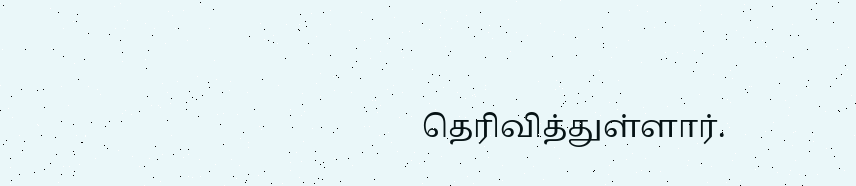தெரிவித்துள்ளார்.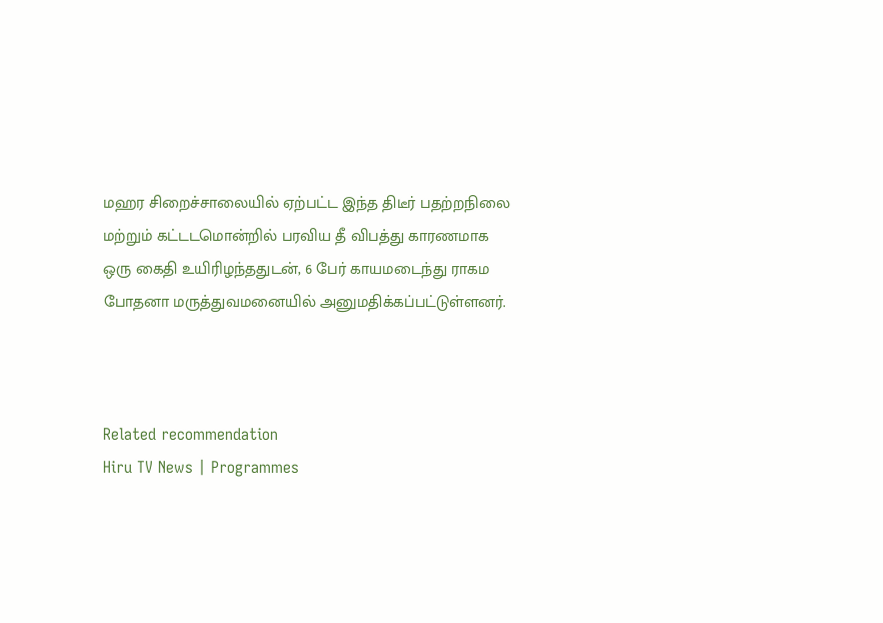மஹர சிறைச்சாலையில் ஏற்பட்ட இந்த திடீர் பதற்றநிலை மற்றும் கட்டடமொன்றில் பரவிய தீ விபத்து காரணமாக ஒரு கைதி உயிரிழந்ததுடன், 6 பேர் காயமடைந்து ராகம போதனா மருத்துவமனையில் அனுமதிக்கப்பட்டுள்ளனர்.



Related recommendation
Hiru TV News | Programmes